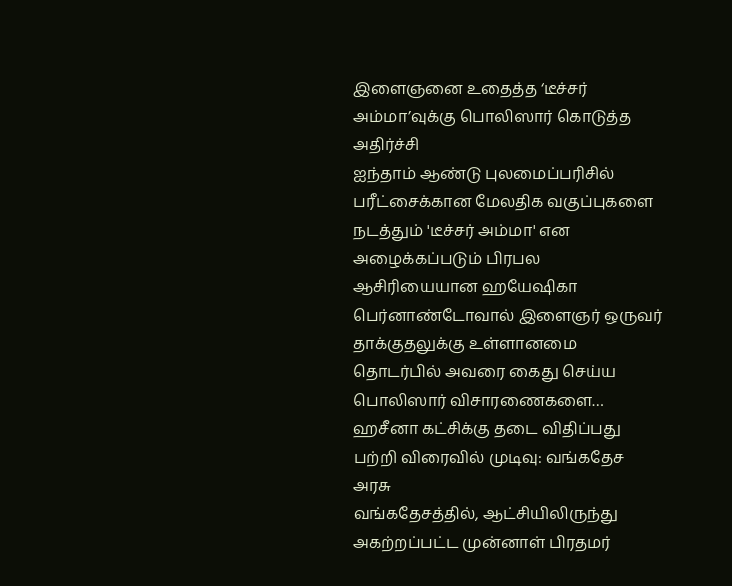இளைஞனை உதைத்த ‘டீச்சர் அம்மா’வுக்கு பொலிஸார் கொடுத்த அதிர்ச்சி
ஐந்தாம் ஆண்டு புலமைப்பரிசில் பரீட்சைக்கான மேலதிக வகுப்புகளை நடத்தும் 'டீச்சர் அம்மா' என அழைக்கப்படும் பிரபல ஆசிரியையான ஹயேஷிகா பெர்னாண்டோவால் இளைஞர் ஒருவர் தாக்குதலுக்கு உள்ளானமை தொடர்பில் அவரை கைது செய்ய பொலிஸார் விசாரணைகளை…
ஹசீனா கட்சிக்கு தடை விதிப்பது பற்றி விரைவில் முடிவு: வங்கதேச அரசு
வங்கதேசத்தில், ஆட்சியிலிருந்து அகற்றப்பட்ட முன்னாள் பிரதமர்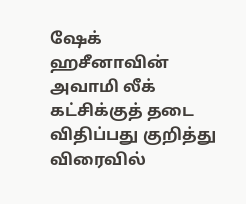ஷேக் ஹசீனாவின் அவாமி லீக் கட்சிக்குத் தடை விதிப்பது குறித்து விரைவில்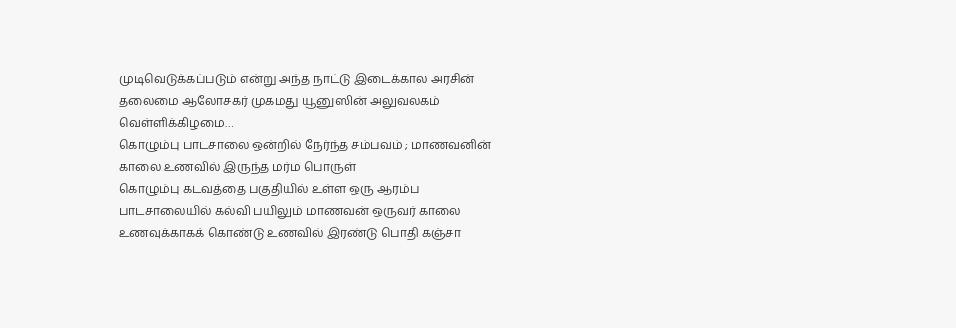முடிவெடுக்கப்படும் என்று அந்த நாட்டு இடைக்கால அரசின் தலைமை ஆலோசகர் முகமது யூனுஸின் அலுவலகம் வெள்ளிக்கிழமை…
கொழும்பு பாடசாலை ஒன்றில் நேர்ந்த சம்பவம் ; மாணவனின் காலை உணவில் இருந்த மர்ம பொருள்
கொழும்பு கடவத்தை பகுதியில் உள்ள ஒரு ஆரம்ப பாடசாலையில் கல்வி பயிலும் மாணவன் ஒருவர் காலை உணவுக்காகக் கொண்டு உணவில் இரண்டு பொதி கஞ்சா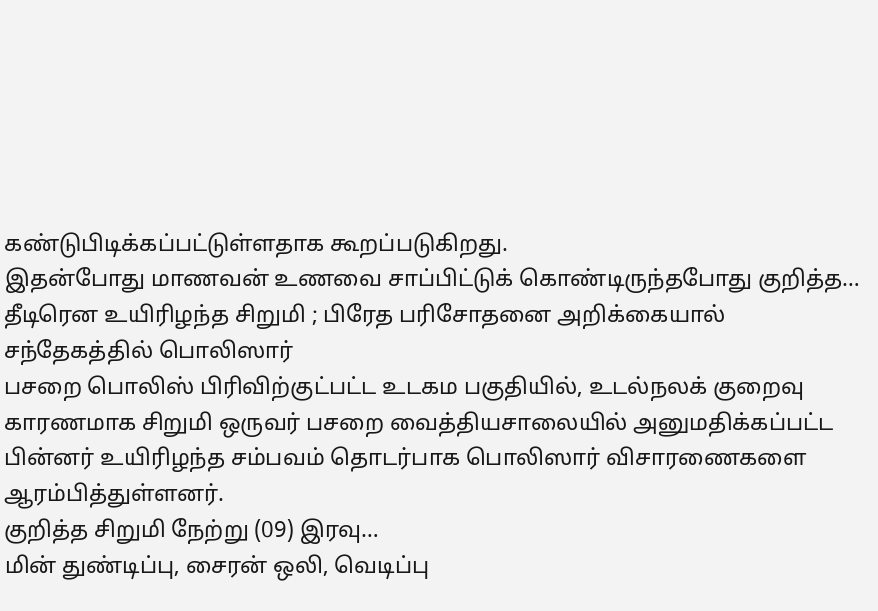கண்டுபிடிக்கப்பட்டுள்ளதாக கூறப்படுகிறது.
இதன்போது மாணவன் உணவை சாப்பிட்டுக் கொண்டிருந்தபோது குறித்த…
தீடிரென உயிரிழந்த சிறுமி ; பிரேத பரிசோதனை அறிக்கையால் சந்தேகத்தில் பொலிஸார்
பசறை பொலிஸ் பிரிவிற்குட்பட்ட உடகம பகுதியில், உடல்நலக் குறைவு காரணமாக சிறுமி ஒருவர் பசறை வைத்தியசாலையில் அனுமதிக்கப்பட்ட பின்னர் உயிரிழந்த சம்பவம் தொடர்பாக பொலிஸார் விசாரணைகளை ஆரம்பித்துள்ளனர்.
குறித்த சிறுமி நேற்று (09) இரவு…
மின் துண்டிப்பு, சைரன் ஒலி, வெடிப்பு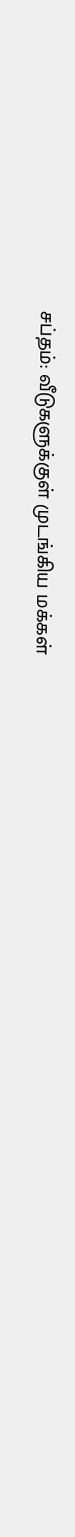சப்தம்: வீடுகளுக்குள் முடங்கிய மக்கள்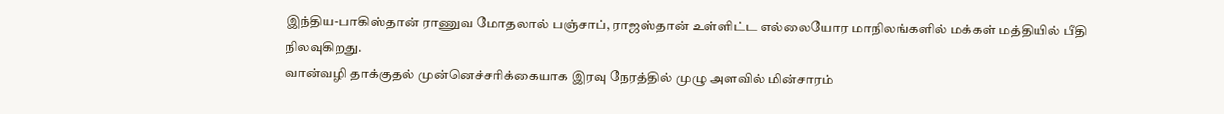இந்திய-பாகிஸ்தான் ராணுவ மோதலால் பஞ்சாப், ராஜஸ்தான் உள்ளிட்ட எல்லையோர மாநிலங்களில் மக்கள் மத்தியில் பீதி நிலவுகிறது.
வான்வழி தாக்குதல் முன்னெச்சரிக்கையாக இரவு நேரத்தில் முழு அளவில் மின்சாரம்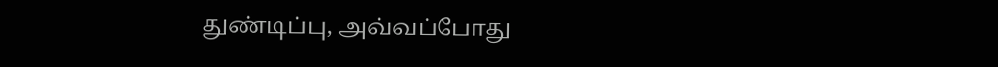துண்டிப்பு, அவ்வப்போது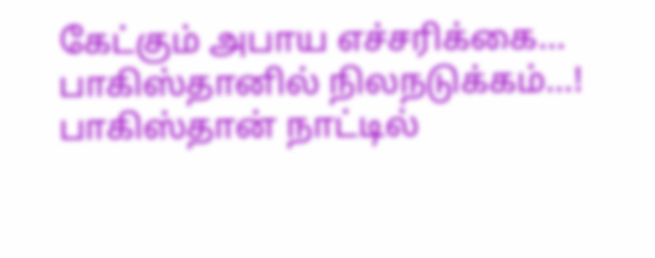கேட்கும் அபாய எச்சரிக்கை…
பாகிஸ்தானில் நிலநடுக்கம்…!
பாகிஸ்தான் நாட்டில்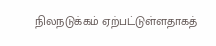நிலநடுக்கம் ஏற்பட்டுள்ளதாகத்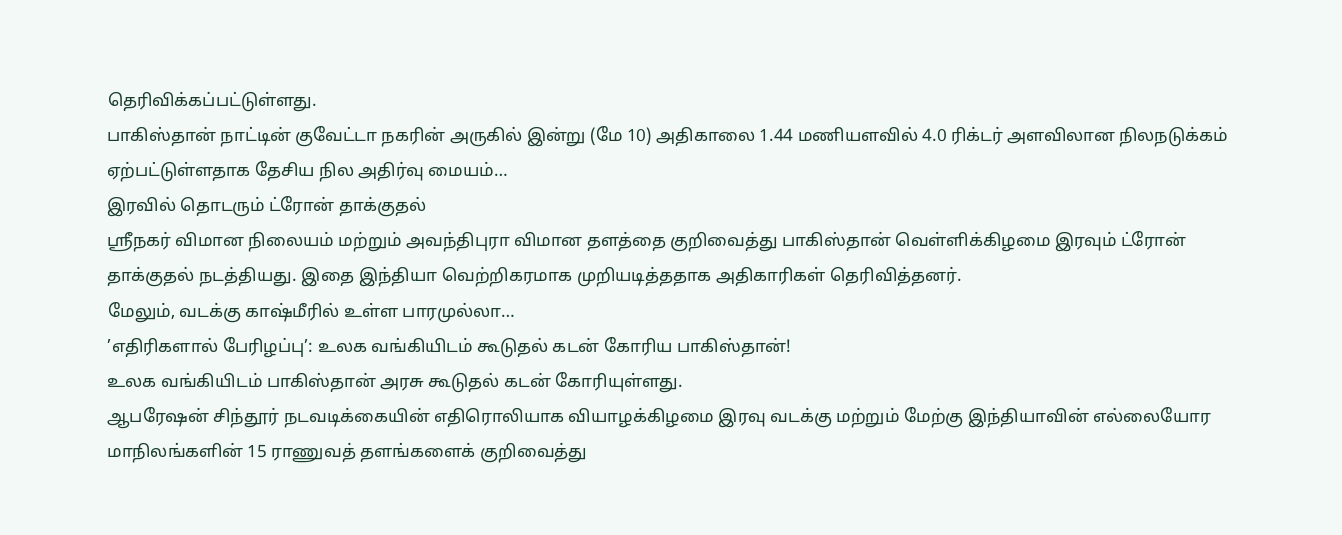தெரிவிக்கப்பட்டுள்ளது.
பாகிஸ்தான் நாட்டின் குவேட்டா நகரின் அருகில் இன்று (மே 10) அதிகாலை 1.44 மணியளவில் 4.0 ரிக்டர் அளவிலான நிலநடுக்கம் ஏற்பட்டுள்ளதாக தேசிய நில அதிர்வு மையம்…
இரவில் தொடரும் ட்ரோன் தாக்குதல்
ஸ்ரீநகர் விமான நிலையம் மற்றும் அவந்திபுரா விமான தளத்தை குறிவைத்து பாகிஸ்தான் வெள்ளிக்கிழமை இரவும் ட்ரோன் தாக்குதல் நடத்தியது. இதை இந்தியா வெற்றிகரமாக முறியடித்ததாக அதிகாரிகள் தெரிவித்தனர்.
மேலும், வடக்கு காஷ்மீரில் உள்ள பாரமுல்லா…
’எதிரிகளால் பேரிழப்பு’: உலக வங்கியிடம் கூடுதல் கடன் கோரிய பாகிஸ்தான்!
உலக வங்கியிடம் பாகிஸ்தான் அரசு கூடுதல் கடன் கோரியுள்ளது.
ஆபரேஷன் சிந்தூர் நடவடிக்கையின் எதிரொலியாக வியாழக்கிழமை இரவு வடக்கு மற்றும் மேற்கு இந்தியாவின் எல்லையோர மாநிலங்களின் 15 ராணுவத் தளங்களைக் குறிவைத்து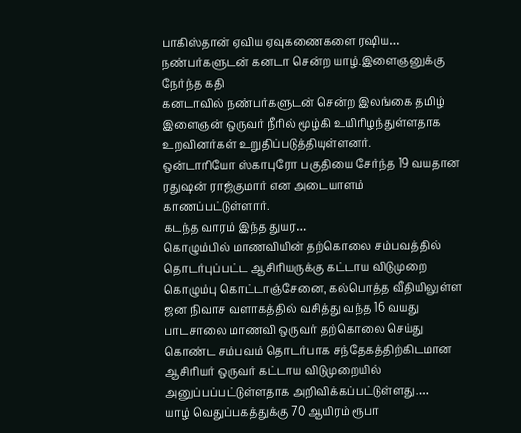பாகிஸ்தான் ஏவிய ஏவுகணைகளை ரஷிய…
நண்பர்களுடன் கனடா சென்ற யாழ்.இளைஞனுக்கு நேர்ந்த கதி
கனடாவில் நண்பர்களுடன் சென்ற இலங்கை தமிழ் இளைஞன் ஒருவர் நீரில் மூழ்கி உயிரிழந்துள்ளதாக உறவினர்கள் உறுதிப்படுத்தியுள்ளனர்.
ஒன்டாரியோ ஸ்காபுரோ பகுதியை சேர்ந்த 19 வயதான ரதுஷன் ராஜ்குமார் என அடையாளம் காணப்பட்டுள்ளார்.
கடந்த வாரம் இந்த துயர…
கொழும்பில் மாணவியின் தற்கொலை சம்பவத்தில் தொடர்புப்பட்ட ஆசிரியருக்கு கட்டாய விடுமுறை
கொழும்பு கொட்டாஞ்சேனை, கல்பொத்த வீதியிலுள்ள ஜன நிவாச வளாகத்தில் வசித்து வந்த 16 வயது பாடசாலை மாணவி ஒருவர் தற்கொலை செய்து கொண்ட சம்பவம் தொடர்பாக சந்தேகத்திற்கிடமான ஆசிரியர் ஒருவர் கட்டாய விடுமுறையில் அனுப்பப்பட்டுள்ளதாக அறிவிக்கப்பட்டுள்ளது.…
யாழ் வெதுப்பகத்துக்கு 70 ஆயிரம் ரூபா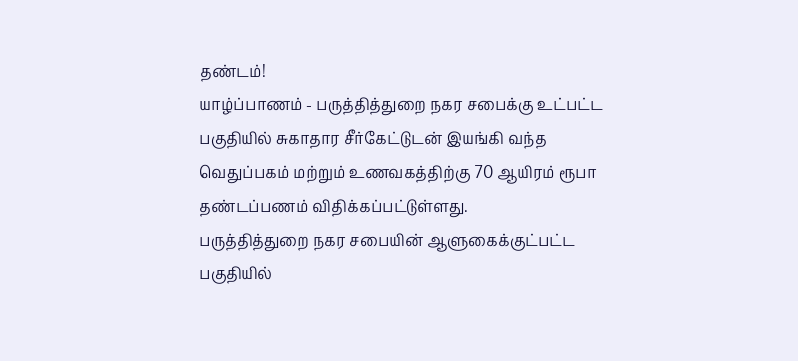தண்டம்!
யாழ்ப்பாணம் - பருத்தித்துறை நகர சபைக்கு உட்பட்ட பகுதியில் சுகாதார சீர்கேட்டுடன் இயங்கி வந்த வெதுப்பகம் மற்றும் உணவகத்திற்கு 70 ஆயிரம் ரூபா தண்டப்பணம் விதிக்கப்பட்டுள்ளது.
பருத்தித்துறை நகர சபையின் ஆளுகைக்குட்பட்ட பகுதியில்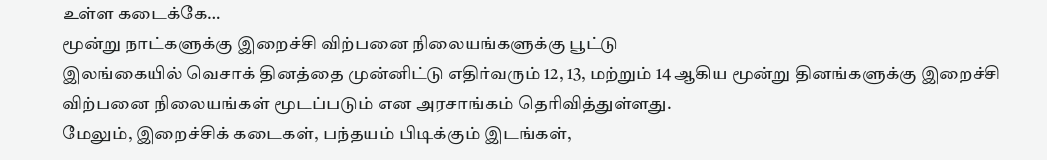உள்ள கடைக்கே…
மூன்று நாட்களுக்கு இறைச்சி விற்பனை நிலையங்களுக்கு பூட்டு
இலங்கையில் வெசாக் தினத்தை முன்னிட்டு எதிர்வரும் 12, 13, மற்றும் 14 ஆகிய மூன்று தினங்களுக்கு இறைச்சி விற்பனை நிலையங்கள் மூடப்படும் என அரசாங்கம் தெரிவித்துள்ளது.
மேலும், இறைச்சிக் கடைகள், பந்தயம் பிடிக்கும் இடங்கள்,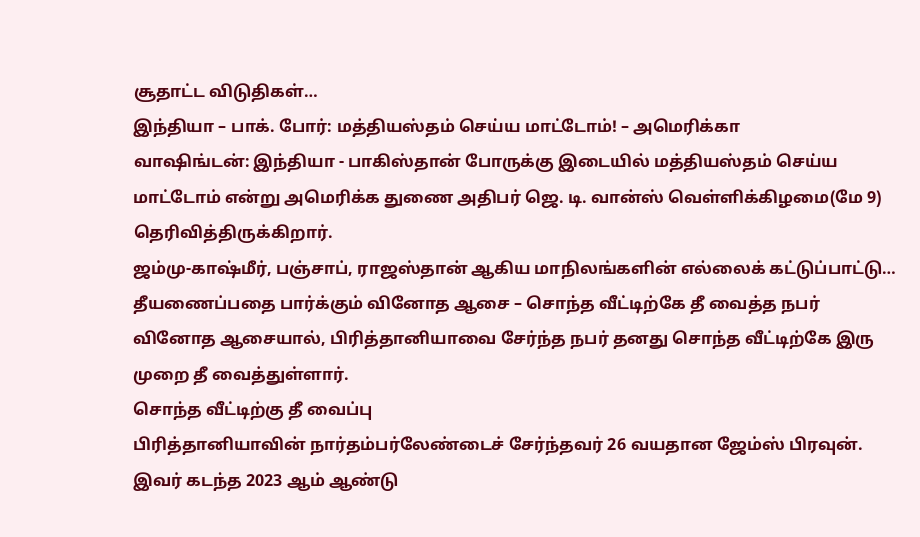சூதாட்ட விடுதிகள்…
இந்தியா – பாக். போர்: மத்தியஸ்தம் செய்ய மாட்டோம்! – அமெரிக்கா
வாஷிங்டன்: இந்தியா - பாகிஸ்தான் போருக்கு இடையில் மத்தியஸ்தம் செய்ய மாட்டோம் என்று அமெரிக்க துணை அதிபர் ஜெ. டி. வான்ஸ் வெள்ளிக்கிழமை(மே 9) தெரிவித்திருக்கிறார்.
ஜம்மு-காஷ்மீர், பஞ்சாப், ராஜஸ்தான் ஆகிய மாநிலங்களின் எல்லைக் கட்டுப்பாட்டு…
தீயணைப்பதை பார்க்கும் வினோத ஆசை – சொந்த வீட்டிற்கே தீ வைத்த நபர்
வினோத ஆசையால், பிரித்தானியாவை சேர்ந்த நபர் தனது சொந்த வீட்டிற்கே இரு முறை தீ வைத்துள்ளார்.
சொந்த வீட்டிற்கு தீ வைப்பு
பிரித்தானியாவின் நார்தம்பர்லேண்டைச் சேர்ந்தவர் 26 வயதான ஜேம்ஸ் பிரவுன்.
இவர் கடந்த 2023 ஆம் ஆண்டு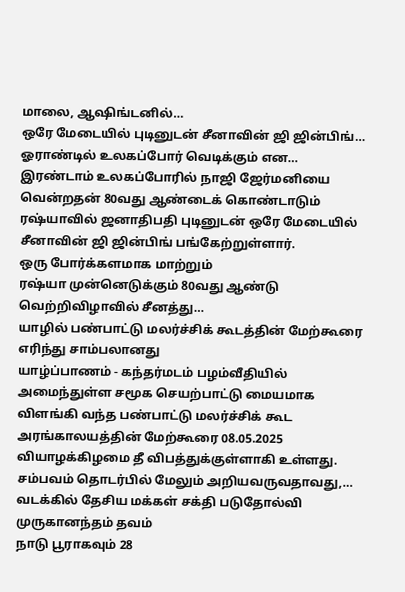மாலை, ஆஷிங்டனில்…
ஒரே மேடையில் புடினுடன் சீனாவின் ஜி ஜின்பிங்… ஓராண்டில் உலகப்போர் வெடிக்கும் என…
இரண்டாம் உலகப்போரில் நாஜி ஜேர்மனியை வென்றதன் 80வது ஆண்டைக் கொண்டாடும் ரஷ்யாவில் ஜனாதிபதி புடினுடன் ஒரே மேடையில் சீனாவின் ஜி ஜின்பிங் பங்கேற்றுள்ளார்.
ஒரு போர்க்களமாக மாற்றும்
ரஷ்யா முன்னெடுக்கும் 80வது ஆண்டு வெற்றிவிழாவில் சீனத்து…
யாழில் பண்பாட்டு மலர்ச்சிக் கூடத்தின் மேற்கூரை எரிந்து சாம்பலானது
யாழ்ப்பாணம் - கந்தர்மடம் பழம்வீதியில் அமைந்துள்ள சமூக செயற்பாட்டு மையமாக விளங்கி வந்த பண்பாட்டு மலர்ச்சிக் கூட அரங்காலயத்தின் மேற்கூரை 08.05.2025 வியாழக்கிழமை தீ விபத்துக்குள்ளாகி உள்ளது.
சம்பவம் தொடர்பில் மேலும் அறியவருவதாவது,…
வடக்கில் தேசிய மக்கள் சக்தி படுதோல்வி
முருகானந்தம் தவம்
நாடு பூராகவும் 28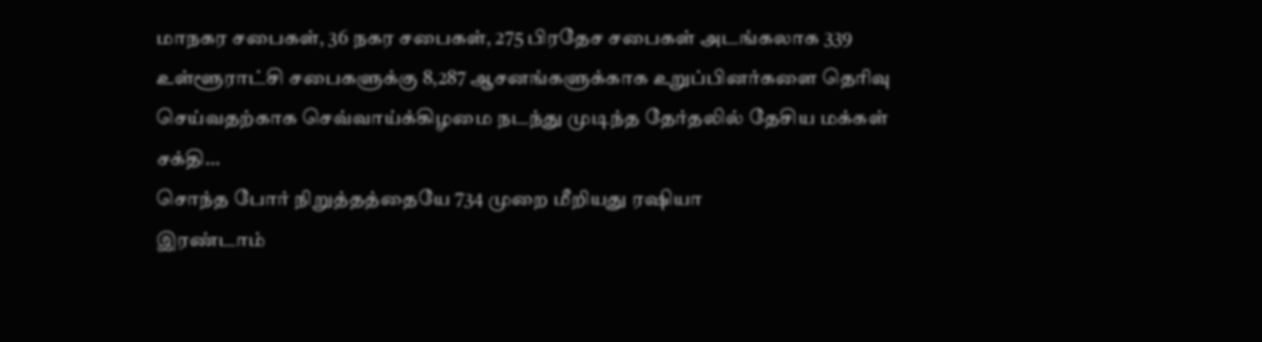மாநகர சபைகள், 36 நகர சபைகள், 275 பிரதேச சபைகள் அடங்கலாக 339 உள்ளூராட்சி சபைகளுக்கு 8,287 ஆசனங்களுக்காக உறுப்பினர்களை தெரிவு செய்வதற்காக செவ்வாய்க்கிழமை நடந்து முடிந்த தேர்தலில் தேசிய மக்கள் சக்தி…
சொந்த போர் நிறுத்தத்தையே 734 முறை மீறியது ரஷியா
இரண்டாம்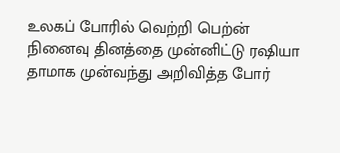உலகப் போரில் வெற்றி பெற்ன் நினைவு தினத்தை முன்னிட்டு ரஷியா தாமாக முன்வந்து அறிவித்த போர்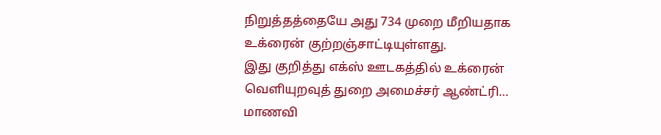நிறுத்தத்தையே அது 734 முறை மீறியதாக உக்ரைன் குற்றஞ்சாட்டியுள்ளது.
இது குறித்து எக்ஸ் ஊடகத்தில் உக்ரைன் வெளியுறவுத் துறை அமைச்சர் ஆண்ட்ரி…
மாணவி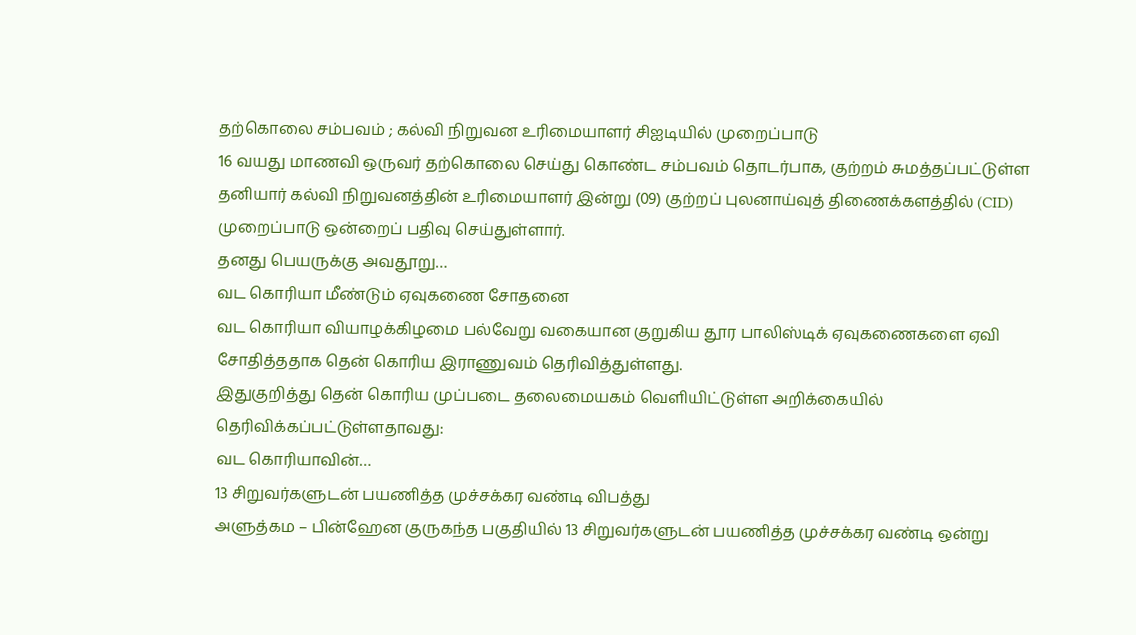தற்கொலை சம்பவம் ; கல்வி நிறுவன உரிமையாளர் சிஐடியில் முறைப்பாடு
16 வயது மாணவி ஒருவர் தற்கொலை செய்து கொண்ட சம்பவம் தொடர்பாக, குற்றம் சுமத்தப்பட்டுள்ள தனியார் கல்வி நிறுவனத்தின் உரிமையாளர் இன்று (09) குற்றப் புலனாய்வுத் திணைக்களத்தில் (CID) முறைப்பாடு ஒன்றைப் பதிவு செய்துள்ளார்.
தனது பெயருக்கு அவதூறு…
வட கொரியா மீண்டும் ஏவுகணை சோதனை
வட கொரியா வியாழக்கிழமை பல்வேறு வகையான குறுகிய தூர பாலிஸ்டிக் ஏவுகணைகளை ஏவி சோதித்ததாக தென் கொரிய இராணுவம் தெரிவித்துள்ளது.
இதுகுறித்து தென் கொரிய முப்படை தலைமையகம் வெளியிட்டுள்ள அறிக்கையில் தெரிவிக்கப்பட்டுள்ளதாவது:
வட கொரியாவின்…
13 சிறுவர்களுடன் பயணித்த முச்சக்கர வண்டி விபத்து
அளுத்கம – பின்ஹேன குருகந்த பகுதியில் 13 சிறுவர்களுடன் பயணித்த முச்சக்கர வண்டி ஒன்று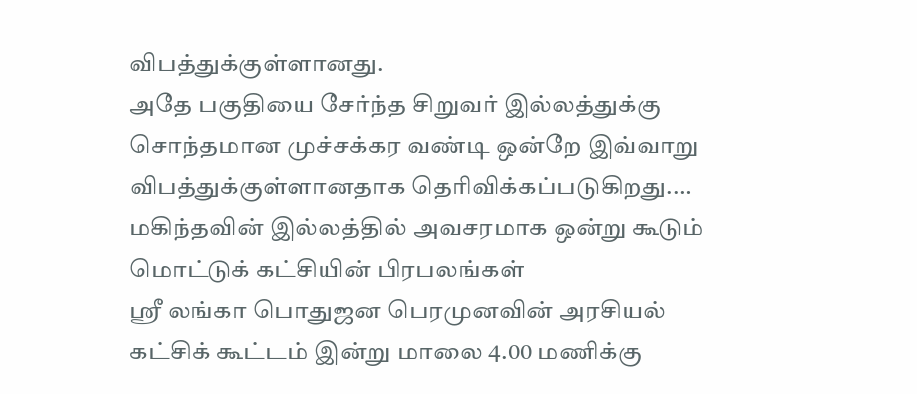விபத்துக்குள்ளானது.
அதே பகுதியை சேர்ந்த சிறுவர் இல்லத்துக்கு சொந்தமான முச்சக்கர வண்டி ஒன்றே இவ்வாறு விபத்துக்குள்ளானதாக தெரிவிக்கப்படுகிறது.…
மகிந்தவின் இல்லத்தில் அவசரமாக ஒன்று கூடும் மொட்டுக் கட்சியின் பிரபலங்கள்
ஸ்ரீ லங்கா பொதுஜன பெரமுனவின் அரசியல் கட்சிக் கூட்டம் இன்று மாலை 4.00 மணிக்கு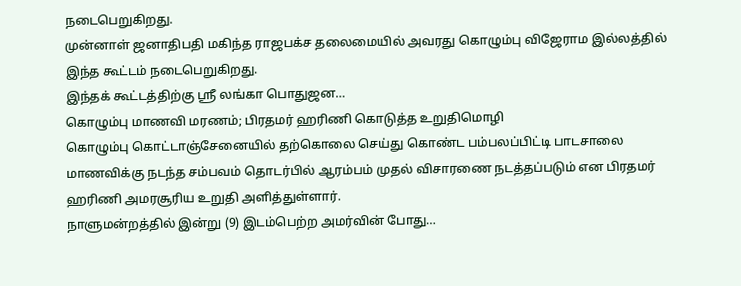நடைபெறுகிறது.
முன்னாள் ஜனாதிபதி மகிந்த ராஜபக்ச தலைமையில் அவரது கொழும்பு விஜேராம இல்லத்தில் இந்த கூட்டம் நடைபெறுகிறது.
இந்தக் கூட்டத்திற்கு ஸ்ரீ லங்கா பொதுஜன…
கொழும்பு மாணவி மரணம்; பிரதமர் ஹரிணி கொடுத்த உறுதிமொழி
கொழும்பு கொட்டாஞ்சேனையில் தற்கொலை செய்து கொண்ட பம்பலப்பிட்டி பாடசாலை மாணவிக்கு நடந்த சம்பவம் தொடர்பில் ஆரம்பம் முதல் விசாரணை நடத்தப்படும் என பிரதமர் ஹரிணி அமரசூரிய உறுதி அளித்துள்ளார்.
நாளுமன்றத்தில் இன்று (9) இடம்பெற்ற அமர்வின் போது…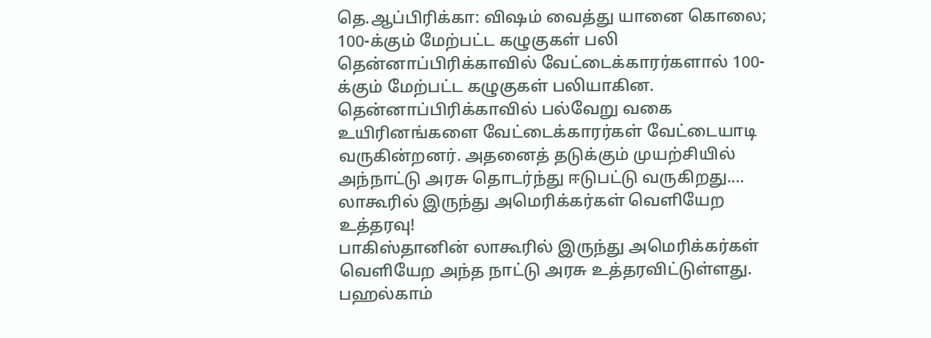தெ.ஆப்பிரிக்கா: விஷம் வைத்து யானை கொலை; 100-க்கும் மேற்பட்ட கழுகுகள் பலி
தென்னாப்பிரிக்காவில் வேட்டைக்காரர்களால் 100-க்கும் மேற்பட்ட கழுகுகள் பலியாகின.
தென்னாப்பிரிக்காவில் பல்வேறு வகை உயிரினங்களை வேட்டைக்காரர்கள் வேட்டையாடி வருகின்றனர். அதனைத் தடுக்கும் முயற்சியில் அந்நாட்டு அரசு தொடர்ந்து ஈடுபட்டு வருகிறது.…
லாகூரில் இருந்து அமெரிக்கர்கள் வெளியேற உத்தரவு!
பாகிஸ்தானின் லாகூரில் இருந்து அமெரிக்கர்கள் வெளியேற அந்த நாட்டு அரசு உத்தரவிட்டுள்ளது.
பஹல்காம்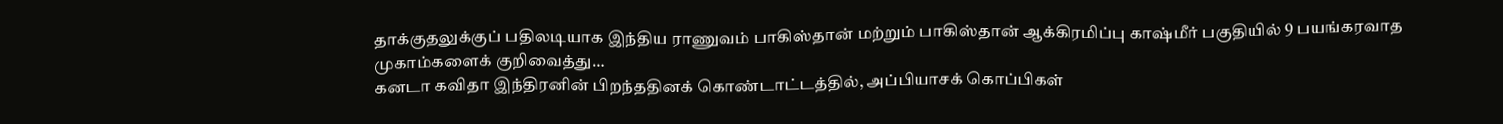தாக்குதலுக்குப் பதிலடியாக இந்திய ராணுவம் பாகிஸ்தான் மற்றும் பாகிஸ்தான் ஆக்கிரமிப்பு காஷ்மீர் பகுதியில் 9 பயங்கரவாத முகாம்களைக் குறிவைத்து…
கனடா கவிதா இந்திரனின் பிறந்ததினக் கொண்டாட்டத்தில், அப்பியாசக் கொப்பிகள்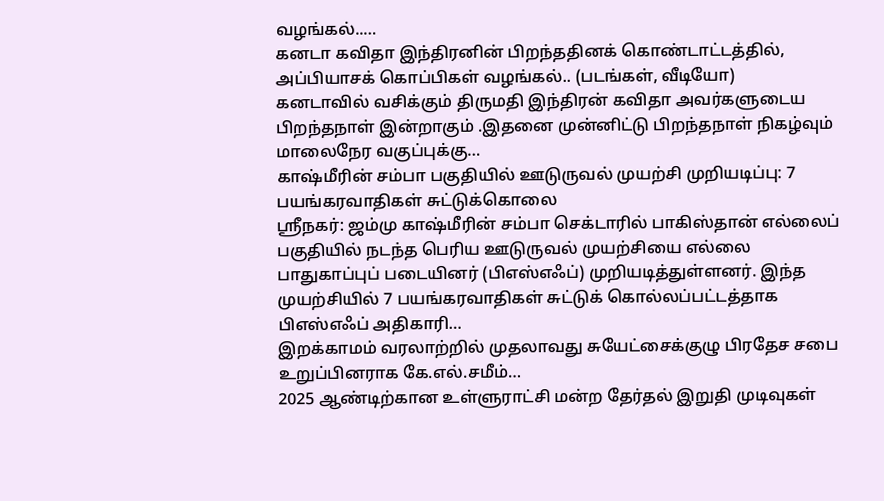வழங்கல்..…
கனடா கவிதா இந்திரனின் பிறந்ததினக் கொண்டாட்டத்தில், அப்பியாசக் கொப்பிகள் வழங்கல்.. (படங்கள், வீடியோ)
கனடாவில் வசிக்கும் திருமதி இந்திரன் கவிதா அவர்களுடைய பிறந்தநாள் இன்றாகும் .இதனை முன்னிட்டு பிறந்தநாள் நிகழ்வும் மாலைநேர வகுப்புக்கு…
காஷ்மீரின் சம்பா பகுதியில் ஊடுருவல் முயற்சி முறியடிப்பு: 7 பயங்கரவாதிகள் சுட்டுக்கொலை
ஸ்ரீநகர்: ஜம்மு காஷ்மீரின் சம்பா செக்டாரில் பாகிஸ்தான் எல்லைப் பகுதியில் நடந்த பெரிய ஊடுருவல் முயற்சியை எல்லை பாதுகாப்புப் படையினர் (பிஎஸ்எஃப்) முறியடித்துள்ளனர். இந்த முயற்சியில் 7 பயங்கரவாதிகள் சுட்டுக் கொல்லப்பட்டத்தாக பிஎஸ்எஃப் அதிகாரி…
இறக்காமம் வரலாற்றில் முதலாவது சுயேட்சைக்குழு பிரதேச சபை உறுப்பினராக கே.எல்.சமீம்…
2025 ஆண்டிற்கான உள்ளுராட்சி மன்ற தேர்தல் இறுதி முடிவுகள்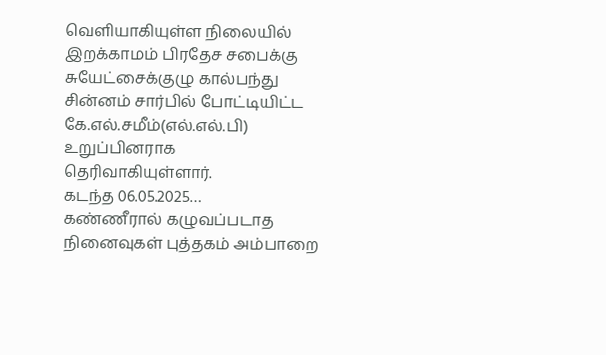வெளியாகியுள்ள நிலையில் இறக்காமம் பிரதேச சபைக்கு சுயேட்சைக்குழு கால்பந்து சின்னம் சார்பில் போட்டியிட்ட கே.எல்.சமீம்(எல்.எல்.பி) உறுப்பினராக தெரிவாகியுள்ளார்.
கடந்த 06.05.2025…
கண்ணீரால் கழுவப்படாத நினைவுகள் புத்தகம் அம்பாறை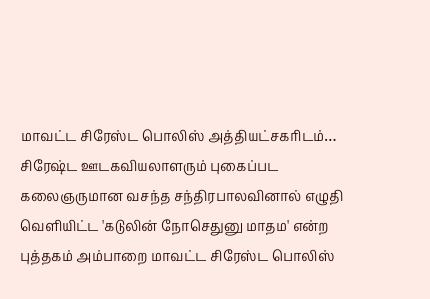மாவட்ட சிரேஸ்ட பொலிஸ் அத்தியட்சகரிடம்…
சிரேஷ்ட ஊடகவியலாளரும் புகைப்பட கலைஞருமான வசந்த சந்திரபாலவினால் எழுதி வெளியிட்ட 'கடுலின் நோசெதுனு மாதம' என்ற புத்தகம் அம்பாறை மாவட்ட சிரேஸ்ட பொலிஸ்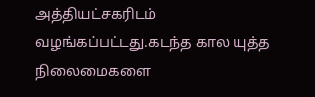அத்தியட்சகரிடம் வழங்கப்பட்டது.கடந்த கால யுத்த நிலைமைகளை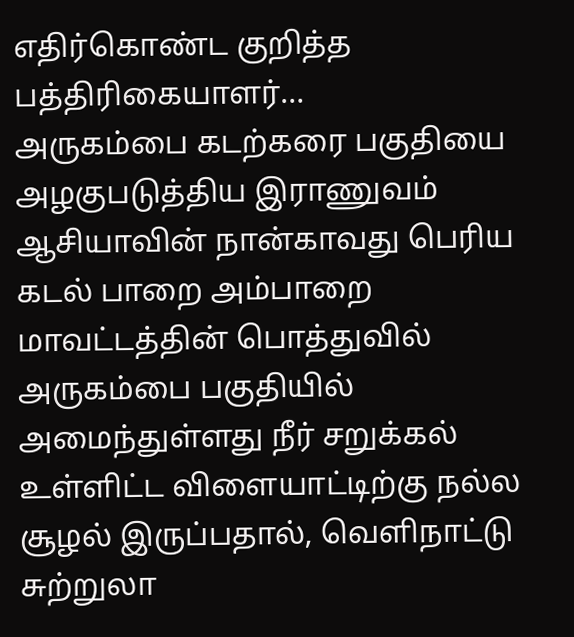எதிர்கொண்ட குறித்த பத்திரிகையாளர்…
அருகம்பை கடற்கரை பகுதியை அழகுபடுத்திய இராணுவம்
ஆசியாவின் நான்காவது பெரிய கடல் பாறை அம்பாறை மாவட்டத்தின் பொத்துவில் அருகம்பை பகுதியில் அமைந்துள்ளது நீர் சறுக்கல் உள்ளிட்ட விளையாட்டிற்கு நல்ல சூழல் இருப்பதால், வெளிநாட்டு சுற்றுலா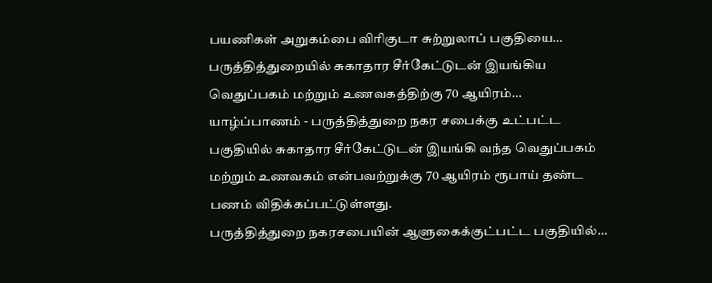பயணிகள் அறுகம்பை விரிகுடா சுற்றுலாப் பகுதியை…
பருத்தித்துறையில் சுகாதார சீர்கேட்டுடன் இயங்கிய வெதுப்பகம் மற்றும் உணவகத்திற்கு 70 ஆயிரம்…
யாழ்ப்பாணம் - பருத்தித்துறை நகர சபைக்கு உட்பட்ட பகுதியில் சுகாதார சீர்கேட்டுடன் இயங்கி வந்த வெதுப்பகம் மற்றும் உணவகம் என்பவற்றுக்கு 70 ஆயிரம் ரூபாய் தண்ட பணம் விதிக்கப்பட்டுள்ளது.
பருத்தித்துறை நகரசபையின் ஆளுகைக்குட்பட்ட பகுதியில்…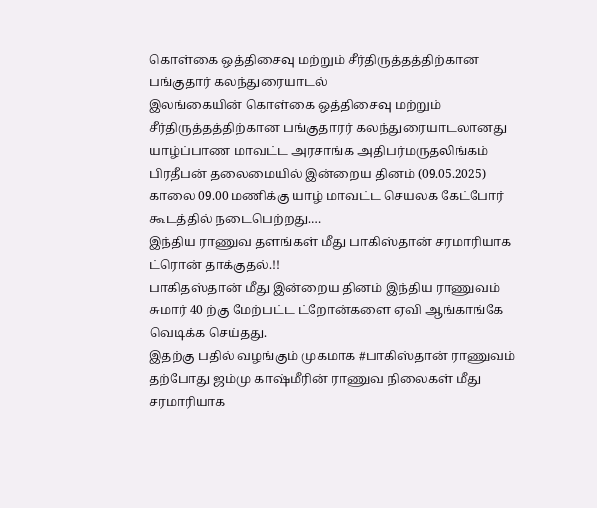கொள்கை ஒத்திசைவு மற்றும் சீர்திருத்தத்திற்கான பங்குதார் கலந்துரையாடல்
இலங்கையின் கொள்கை ஒத்திசைவு மற்றும் சீர்திருத்தத்திற்கான பங்குதாரர் கலந்துரையாடலானது யாழ்ப்பாண மாவட்ட அரசாங்க அதிபர்மருதலிங்கம் பிரதீபன் தலைமையில் இன்றைய தினம் (09.05.2025) காலை 09.00 மணிக்கு யாழ் மாவட்ட செயலக கேட்போர் கூடத்தில் நடைபெற்றது.…
இந்திய ராணுவ தளங்கள் மீது பாகிஸ்தான் சரமாரியாக ட்ரொன் தாக்குதல்.!!
பாகிதஸ்தான் மீது இன்றைய தினம் இந்திய ராணுவம் சுமார் 40 ற்கு மேற்பட்ட ட்றோன்களை ஏவி ஆங்காங்கே வெடிக்க செய்தது.
இதற்கு பதில் வழங்கும் முகமாக #பாகிஸ்தான் ராணுவம் தற்போது ஜம்மு காஷ்மீரின் ராணுவ நிலைகள் மீது சரமாரியாக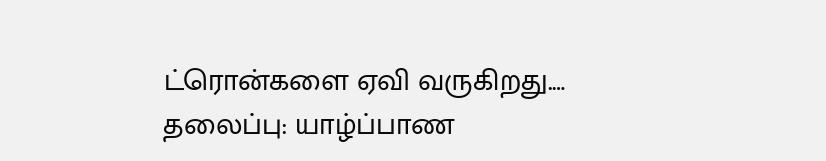ட்ரொன்களை ஏவி வருகிறது.…
தலைப்பு: யாழ்ப்பாண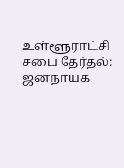உள்ளூராட்சி சபை தேர்தல்: ஜனநாயக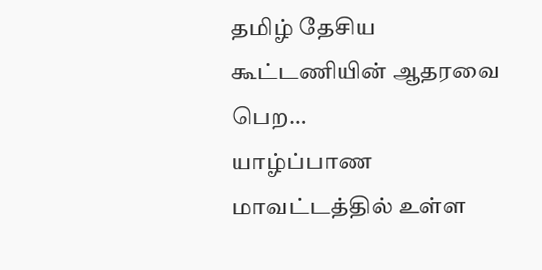தமிழ் தேசிய கூட்டணியின் ஆதரவை பெற…
யாழ்ப்பாண மாவட்டத்தில் உள்ள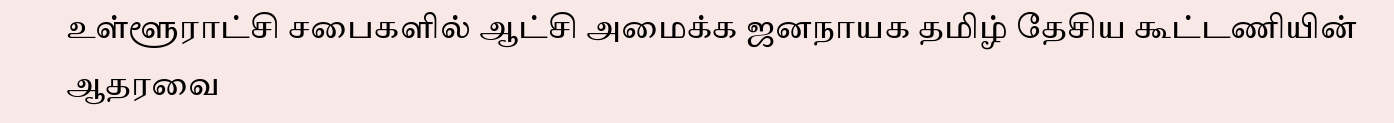உள்ளூராட்சி சபைகளில் ஆட்சி அமைக்க ஜனநாயக தமிழ் தேசிய கூட்டணியின் ஆதரவை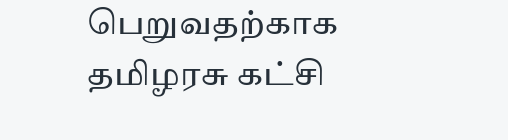பெறுவதற்காக தமிழரசு கட்சி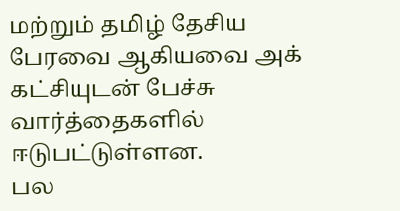மற்றும் தமிழ் தேசிய பேரவை ஆகியவை அக் கட்சியுடன் பேச்சு வார்த்தைகளில் ஈடுபட்டுள்ளன.
பல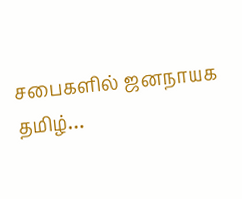சபைகளில் ஜனநாயக தமிழ்…